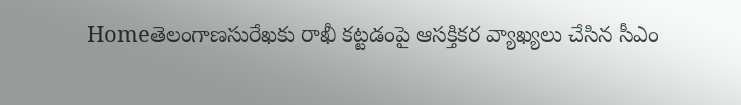Homeతెలంగాణసురేఖకు రాఖీ కట్టడంపై ఆసక్తికర వ్యాఖ్యలు చేసిన సీఎం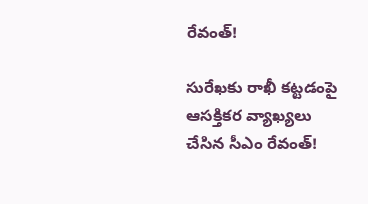రేవంత్!

సురేఖకు రాఖీ కట్టడంపై ఆసక్తికర వ్యాఖ్యలు చేసిన సీఎం రేవంత్!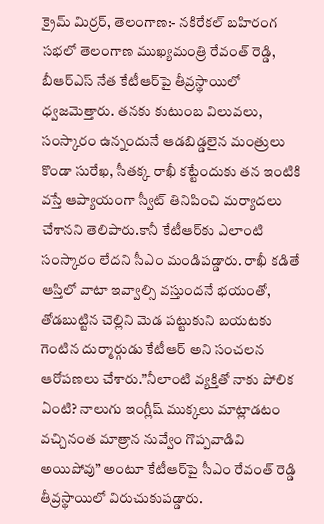క్రైమ్ మిర్రర్, తెలంగాణ:- నకిరేకల్ బహిరంగ సభలో తెలంగాణ ముఖ్యమంత్రి రేవంత్ రెడ్డి, బీఆర్‌ఎస్ నేత కేటీఆర్‌పై తీవ్రస్థాయిలో ధ్వజమెత్తారు. తనకు కుటుంబ విలువలు, సంస్కారం ఉన్నందునే ఆడబిడ్డలైన మంత్రులు కొండా సురేఖ, సీతక్క రాఖీ కట్టేందుకు తన ఇంటికి వస్తే ఆప్యాయంగా స్వీట్ తినిపించి మర్యాదలు చేశానని తెలిపారు.కానీ కేటీఆర్‌కు ఎలాంటి సంస్కారం లేదని సీఎం మండిపడ్డారు. రాఖీ కడితే ఆస్తిలో వాటా ఇవ్వాల్సి వస్తుందనే భయంతో, తోడబుట్టిన చెల్లిని మెడ పట్టుకుని బయటకు గెంటిన దుర్మార్గుడు కేటీఆర్ అని సంచలన ఆరోపణలు చేశారు.”నీలాంటి వ్యక్తితో నాకు పోలిక ఏంటి? నాలుగు ఇంగ్లీష్ ముక్కలు మాట్లాడటం వచ్చినంత మాత్రాన నువ్వేం గొప్పవాడివి అయిపోవు” అంటూ కేటీఆర్‌పై సీఎం రేవంత్ రెడ్డి తీవ్రస్థాయిలో విరుచుకుపడ్డారు.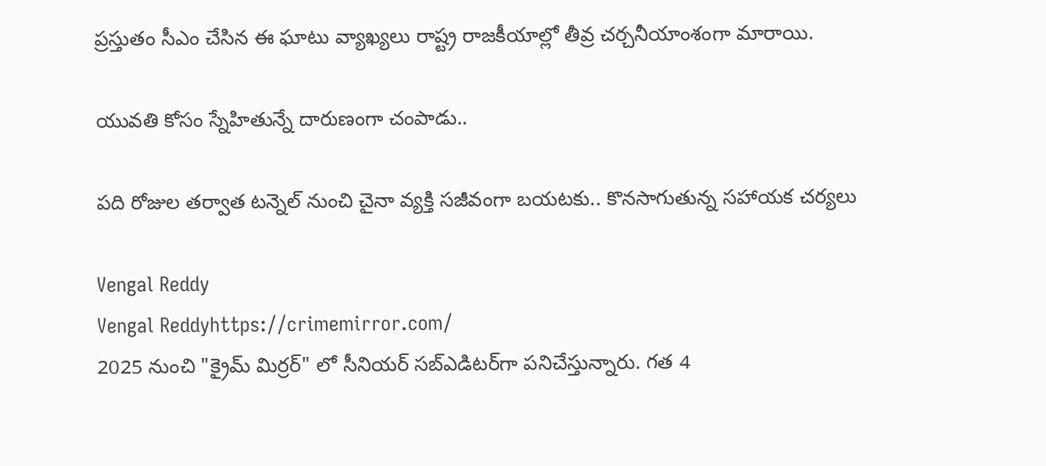ప్రస్తుతం సీఎం చేసిన ఈ ఘాటు వ్యాఖ్యలు రాష్ట్ర రాజకీయాల్లో తీవ్ర చర్చనీయాంశంగా మారాయి.

యువతి కోసం స్నేహితున్నే దారుణంగా చంపాడు..

పది రోజుల తర్వాత టన్నెల్ నుంచి చైనా వ్యక్తి సజీవంగా బయటకు.. కొనసాగుతున్న సహాయక చర్యలు

Vengal Reddy
Vengal Reddyhttps://crimemirror.com/
2025 నుంచి "క్రైమ్ మిర్రర్" లో సీనియర్ సబ్‌ఎడిటర్‌గా పనిచేస్తున్నారు. గత 4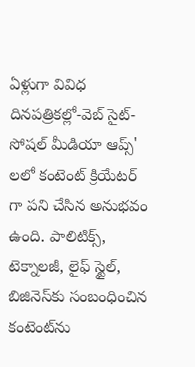ఏళ్లుగా వివిధ దినపత్రికల్లో-వెబ్ సైట్-సోషల్ మీడియా ఆప్స్' లలో కంటెంట్ క్రియేటర్ గా పని చేసిన అనుభవం ఉంది. పాలిటిక్స్‌, టెక్నాలజీ, లైఫ్‌ స్టైల్‌, బిజినెస్‌కు సంబంధించిన కంటెంట్‌ను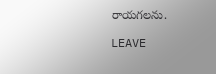రాయగలను.

LEAVE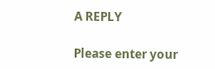A REPLY

Please enter your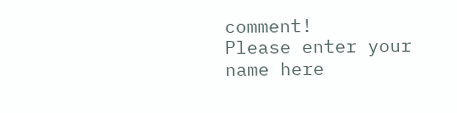comment!
Please enter your name here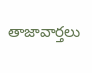తాజావార్తలు